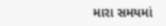મારા સમયમાં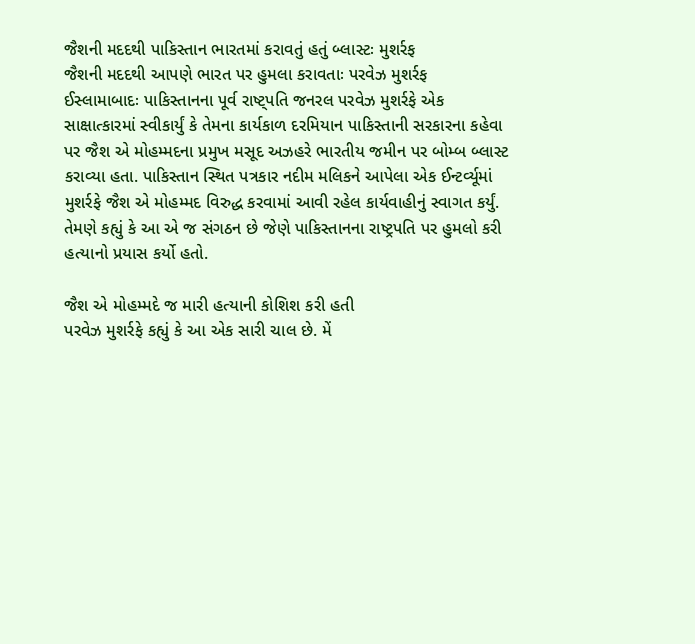જૈશની મદદથી પાકિસ્તાન ભારતમાં કરાવતું હતું બ્લાસ્ટઃ મુશર્રફ
જૈશની મદદથી આપણે ભારત પર હુમલા કરાવતાઃ પરવેઝ મુશર્રફ
ઈસ્લામાબાદઃ પાકિસ્તાનના પૂર્વ રાષ્ટ્પતિ જનરલ પરવેઝ મુશર્રફે એક સાક્ષાત્કારમાં સ્વીકાર્યું કે તેમના કાર્યકાળ દરમિયાન પાકિસ્તાની સરકારના કહેવા પર જૈશ એ મોહમ્મદના પ્રમુખ મસૂદ અઝહરે ભારતીય જમીન પર બોમ્બ બ્લાસ્ટ કરાવ્યા હતા. પાકિસ્તાન સ્થિત પત્રકાર નદીમ મલિકને આપેલા એક ઈન્ટર્વ્યૂમાં મુશર્રફે જૈશ એ મોહમ્મદ વિરુદ્ધ કરવામાં આવી રહેલ કાર્યવાહીનું સ્વાગત કર્યું. તેમણે કહ્યું કે આ એ જ સંગઠન છે જેણે પાકિસ્તાનના રાષ્ટ્રપતિ પર હુમલો કરી હત્યાનો પ્રયાસ કર્યો હતો.

જૈશ એ મોહમ્મદે જ મારી હત્યાની કોશિશ કરી હતી
પરવેઝ મુશર્રફે કહ્યું કે આ એક સારી ચાલ છે. મેં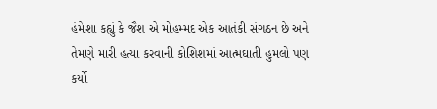હંમેશા કહ્યું કે જૈશ એ મોહમ્મદ એક આતંકી સંગઠન છે અને તેમણે મારી હત્યા કરવાની કોશિશમાં આત્મઘાતી હુમલો પણ કર્યો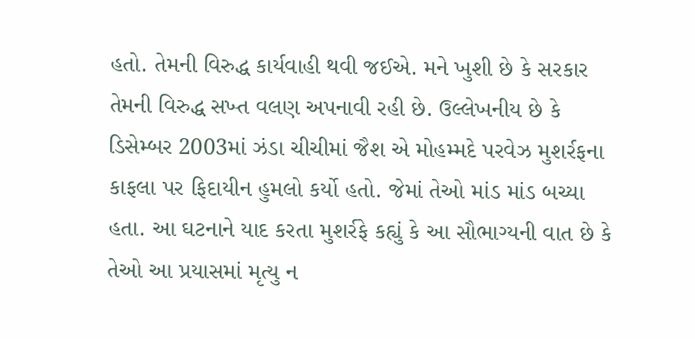હતો. તેમની વિરુદ્ધ કાર્યવાહી થવી જઈએ. મને ખુશી છે કે સરકાર તેમની વિરુદ્ધ સખ્ત વલણ અપનાવી રહી છે. ઉલ્લેખનીય છે કે ડિસેમ્બર 2003માં ઝંડા ચીચીમાં જૈશ એ મોહમ્મદે પરવેઝ મુશર્રફના કાફલા પર ફિદાયીન હુમલો કર્યો હતો. જેમાં તેઓ માંડ માંડ બચ્યા હતા. આ ઘટનાને યાદ કરતા મુશર્રફે કહ્યું કે આ સૌભાગ્યની વાત છે કે તેઓ આ પ્રયાસમાં મૃત્યુ ન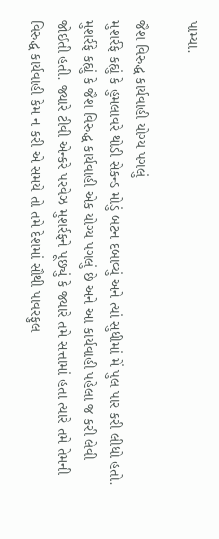પામ્યા.

જૈશ વિરુદ્ધ કાર્યવાહી યોગ્ય પગલું
મુશર્રફે કહ્યું કે હુમલાવરે થોડી સેકન્ડ મોડું બટન દબાવ્યું અને ત્યાં સુધીમાં મેં પુલ પાર કરી લીધો હતો. મુશર્રફે કહ્યું કે જૈશ વિરુદ્ધ કાર્યવાહી એક યોગ્ય પગલું છે અને આ કાર્યવાહી પહેલા જ કરી લેવી જોઈતી હતી. જ્યારે ટીવી એન્કરે પરવેઝ મુશર્રફને પૂછ્યું કે જ્યારે તમે સત્તામાં હતા ત્યારે તમે તેમની વિરુદ્ધ કાર્યવાહી કેમ ન કરી એ સમયે તો તમે દેશમાં સૌથી પાવરફુલ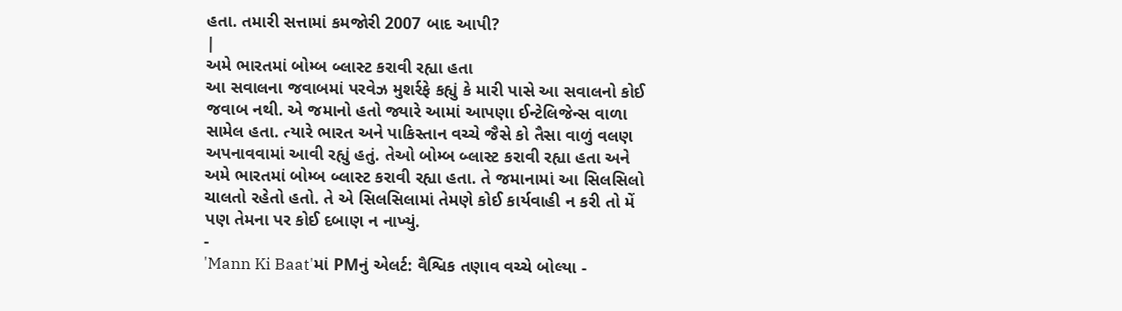હતા. તમારી સત્તામાં કમજોરી 2007 બાદ આપી?
|
અમે ભારતમાં બોમ્બ બ્લાસ્ટ કરાવી રહ્યા હતા
આ સવાલના જવાબમાં પરવેઝ મુશર્રફે કહ્યું કે મારી પાસે આ સવાલનો કોઈ જવાબ નથી. એ જમાનો હતો જ્યારે આમાં આપણા ઈન્ટેલિજેન્સ વાળા સામેલ હતા. ત્યારે ભારત અને પાકિસ્તાન વચ્ચે જૈસે કો તૈસા વાળું વલણ અપનાવવામાં આવી રહ્યું હતું. તેઓ બોમ્બ બ્લાસ્ટ કરાવી રહ્યા હતા અને અમે ભારતમાં બોમ્બ બ્લાસ્ટ કરાવી રહ્યા હતા. તે જમાનામાં આ સિલસિલો ચાલતો રહેતો હતો. તે એ સિલસિલામાં તેમણે કોઈ કાર્યવાહી ન કરી તો મેં પણ તેમના પર કોઈ દબાણ ન નાખ્યું.
-
'Mann Ki Baat'માં PMનું એલર્ટ: વૈશ્વિક તણાવ વચ્ચે બોલ્યા -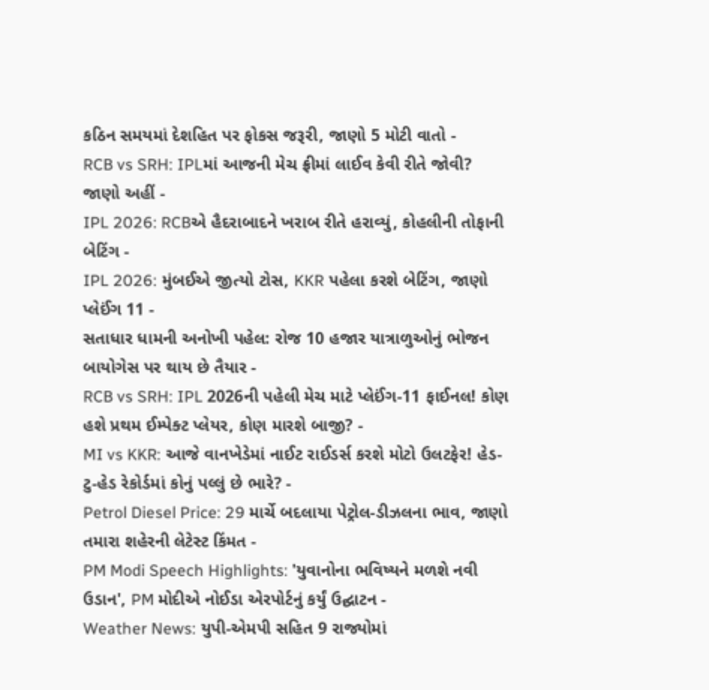કઠિન સમયમાં દેશહિત પર ફોકસ જરૂરી, જાણો 5 મોટી વાતો -
RCB vs SRH: IPLમાં આજની મેચ ફ્રીમાં લાઈવ કેવી રીતે જોવી? જાણો અહીં -
IPL 2026: RCBએ હૈદરાબાદને ખરાબ રીતે હરાવ્યું, કોહલીની તોફાની બેટિંગ -
IPL 2026: મુંબઈએ જીત્યો ટોસ, KKR પહેલા કરશે બેટિંગ, જાણો પ્લેઈંગ 11 -
સતાધાર ધામની અનોખી પહેલ: રોજ 10 હજાર યાત્રાળુઓનું ભોજન બાયોગેસ પર થાય છે તૈયાર -
RCB vs SRH: IPL 2026ની પહેલી મેચ માટે પ્લેઈંગ-11 ફાઈનલ! કોણ હશે પ્રથમ ઈમ્પેક્ટ પ્લેયર, કોણ મારશે બાજી? -
MI vs KKR: આજે વાનખેડેમાં નાઈટ રાઈડર્સ કરશે મોટો ઉલટફેર! હેડ-ટુ-હેડ રેકોર્ડમાં કોનું પલ્લું છે ભારે? -
Petrol Diesel Price: 29 માર્ચે બદલાયા પેટ્રોલ-ડીઝલના ભાવ, જાણો તમારા શહેરની લેટેસ્ટ કિંમત -
PM Modi Speech Highlights: 'યુવાનોના ભવિષ્યને મળશે નવી ઉડાન', PM મોદીએ નોઈડા એરપોર્ટનું કર્યું ઉદ્ઘાટન -
Weather News: યુપી-એમપી સહિત 9 રાજ્યોમાં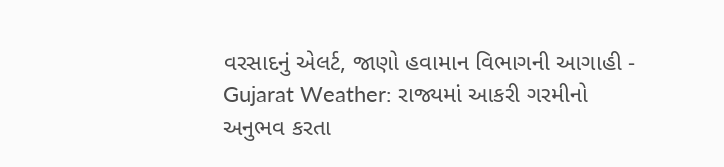વરસાદનું એલર્ટ, જાણો હવામાન વિભાગની આગાહી -
Gujarat Weather: રાજ્યમાં આકરી ગરમીનો અનુભવ કરતા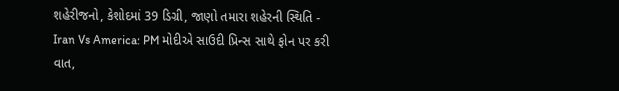શહેરીજનો, કેશોદમાં 39 ડિગ્રી, જાણો તમારા શહેરની સ્થિતિ -
Iran Vs America: PM મોદીએ સાઉદી પ્રિન્સ સાથે ફોન પર કરી વાત,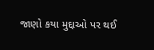જાણો કયા મુદ્દાઓ પર થઈ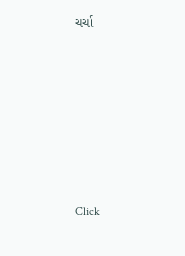ચર્ચા







Click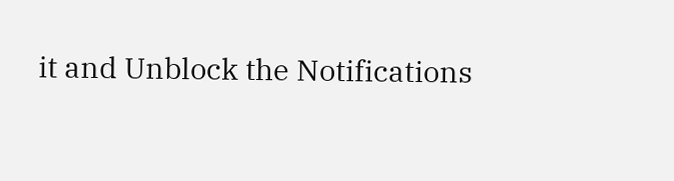it and Unblock the Notifications